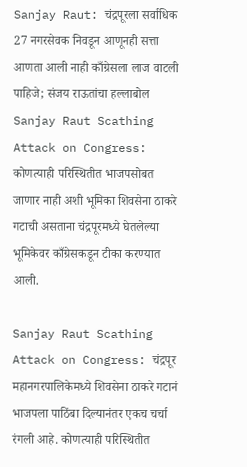Sanjay Raut: चंद्रपूरला सर्वाधिक 27 नगरसेवक निवडून आणूनही सत्ता आणता आली नाही काँग्रेसला लाज वाटली पाहिजे; संजय राऊतांचा हल्लाबोल
Sanjay Raut Scathing Attack on Congress: कोणत्याही परिस्थितीत भाजपसोबत जाणार नाही अशी भूमिका शिवसेना ठाकरे गटाची असताना चंद्रपूरमध्ये घेतलेल्या भूमिकेवर काँग्रेसकडून टीका करण्यात आली.

Sanjay Raut Scathing Attack on Congress: चंद्रपूर महानगरपालिकेमध्ये शिवसेना ठाकरे गटानं भाजपला पाठिंबा दिल्यानंतर एकच चर्चा रंगली आहे. कोणत्याही परिस्थितीत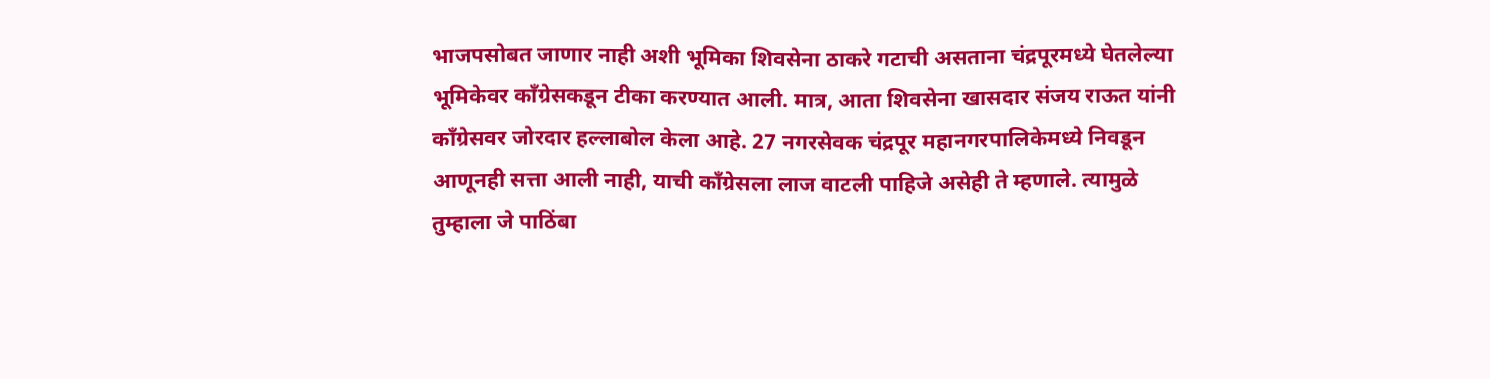भाजपसोबत जाणार नाही अशी भूमिका शिवसेना ठाकरे गटाची असताना चंद्रपूरमध्ये घेतलेल्या भूमिकेवर काँग्रेसकडून टीका करण्यात आली. मात्र, आता शिवसेना खासदार संजय राऊत यांनी काँग्रेसवर जोरदार हल्लाबोल केला आहे. 27 नगरसेवक चंद्रपूर महानगरपालिकेमध्ये निवडून आणूनही सत्ता आली नाही, याची काँग्रेसला लाज वाटली पाहिजे असेही ते म्हणाले. त्यामुळे तुम्हाला जे पाठिंबा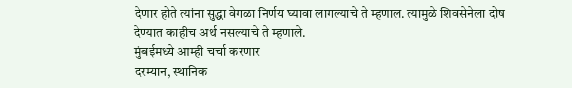देणार होते त्यांना सुद्धा वेगळा निर्णय घ्यावा लागल्याचे ते म्हणाल. त्यामुळे शिवसेनेला दोष देण्यात काहीच अर्थ नसल्याचे ते म्हणाले.
मुंबईमध्ये आम्ही चर्चा करणार
दरम्यान, स्थानिक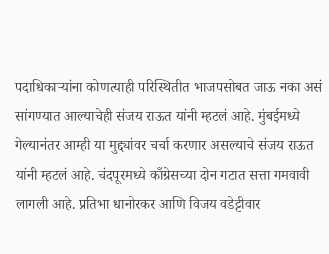पदाधिकाऱ्यांना कोणत्याही परिस्थितीत भाजपसोबत जाऊ नका असं सांगण्यात आल्याचेही संजय राऊत यांनी म्हटलं आहे. मुंबईमध्ये गेल्यानंतर आम्ही या मुद्द्यांवर चर्चा करणार असल्याचे संजय राऊत यांनी म्हटलं आहे. चंदपूरमध्ये काँग्रेसच्या दोन गटात सत्ता गमवावी लागली आहे. प्रतिभा धानोरकर आणि विजय वडेट्टीवार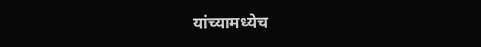यांच्यामध्येच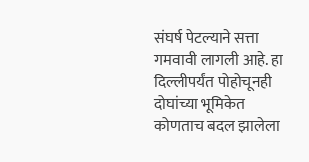संघर्ष पेटल्याने सत्ता गमवावी लागली आहे. हा दिल्लीपर्यंत पोहोचूनही दोघांच्या भूमिकेत कोणताच बदल झालेला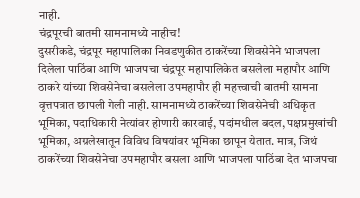नाही.
चंद्रपूरची बातमी सामनामध्ये नाहीच!
दुसरीकडे, चंद्रपूर महापालिका निवडणुकीत ठाकरेंच्या शिवसेनेने भाजपला दिलेला पाठिंबा आणि भाजपचा चंद्रपूर महापालिकेत बसलेला महापौर आणि ठाकरे यांच्या शिवसेनेचा बसलेला उपमहापौर ही महत्त्वाची बातमी सामना वृत्तपत्रात छापली गेली नाही. सामनामध्ये ठाकरेंच्या शिवसेनेची अधिकृत भूमिका, पदाधिकारी नेत्यांवर होणारी कारवाई, पदांमधील बदल, पक्षप्रमुखांची भूमिका, अग्रलेखातून विविध विषयांवर भूमिका छापून येतात. मात्र, जिथं ठाकरेंच्या शिवसेनेचा उपमहापौर बसला आणि भाजपला पाठिंबा देत भाजपचा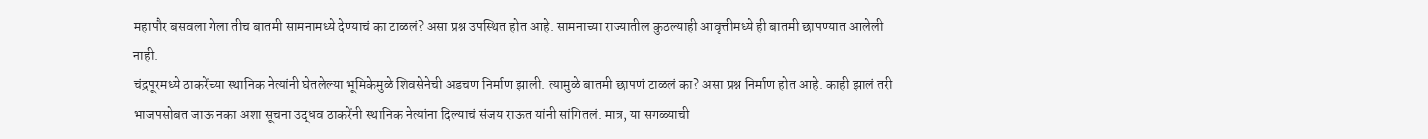महापौर बसवला गेला तीच बातमी सामनामध्ये देण्याचं का टाळलं? असा प्रश्न उपस्थित होत आहे. सामनाच्या राज्यातील कुठल्याही आवृत्तीमध्ये ही बातमी छापण्यात आलेली नाही.
चंद्रपूरमध्ये ठाकरेंच्या स्थानिक नेत्यांनी घेतलेल्या भूमिकेमुळे शिवसेनेची अडचण निर्माण झाली. त्यामुळे बातमी छापणं टाळलं का? असा प्रश्न निर्माण होत आहे. काही झालं तरी भाजपसोबत जाऊ नका अशा सूचना उद्धव ठाकरेंनी स्थानिक नेत्यांना दिल्याचं संजय राऊत यांनी सांगितलं. मात्र, या सगळ्याची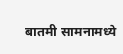बातमी सामनामध्ये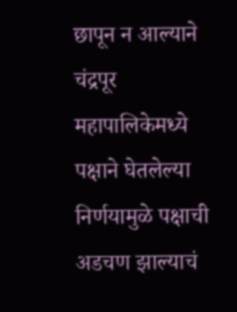छापून न आल्याने चंद्रपूर महापालिकेमध्ये पक्षाने घेतलेल्या निर्णयामुळे पक्षाची अडचण झाल्याचं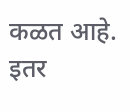कळत आहे.
इतर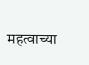महत्वाच्या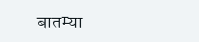बातम्या